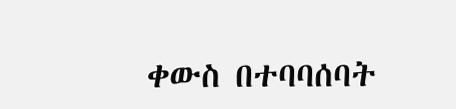ቀውስ በተባባሰባት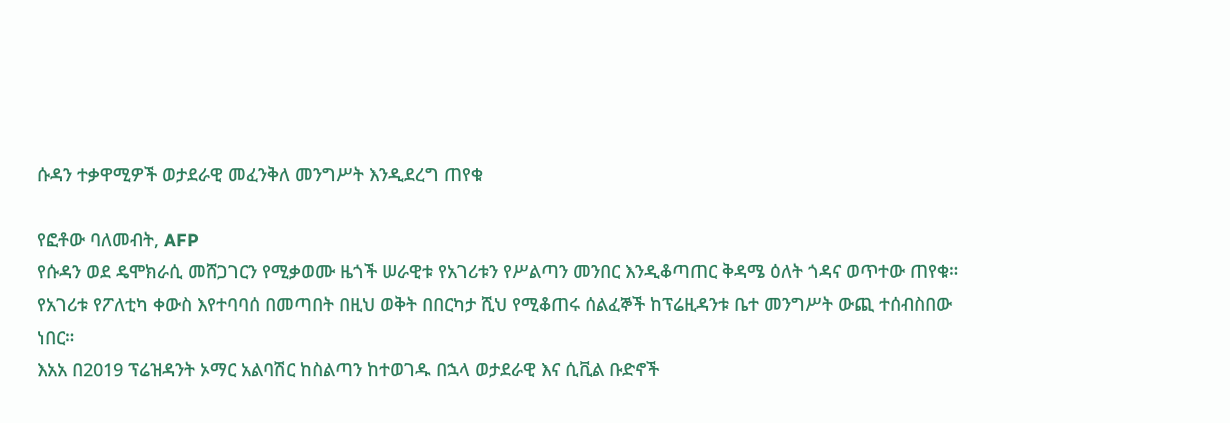ሱዳን ተቃዋሚዎች ወታደራዊ መፈንቅለ መንግሥት እንዲደረግ ጠየቁ

የፎቶው ባለመብት, AFP
የሱዳን ወደ ዴሞክራሲ መሸጋገርን የሚቃወሙ ዜጎች ሠራዊቱ የአገሪቱን የሥልጣን መንበር እንዲቆጣጠር ቅዳሜ ዕለት ጎዳና ወጥተው ጠየቁ።
የአገሪቱ የፖለቲካ ቀውስ እየተባባሰ በመጣበት በዚህ ወቅት በበርካታ ሺህ የሚቆጠሩ ሰልፈኞች ከፕሬዚዳንቱ ቤተ መንግሥት ውጪ ተሰብስበው ነበር።
እአአ በ2019 ፕሬዝዳንት ኦማር አልባሽር ከስልጣን ከተወገዱ በኋላ ወታደራዊ እና ሲቪል ቡድኖች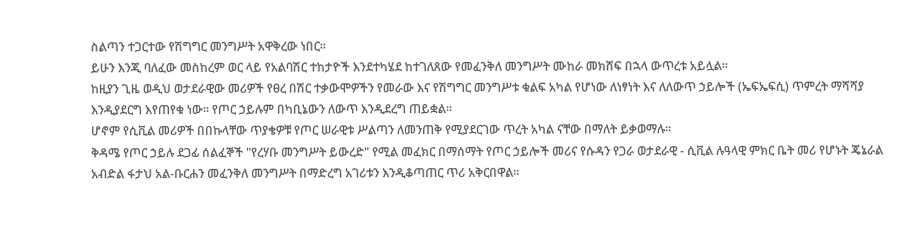ስልጣን ተጋርተው የሽግግር መንግሥት አዋቅረው ነበር።
ይሁን እንጂ ባለፈው መስከረም ወር ላይ የአልባሽር ተከታዮች እንደተካሄደ ከተገለጸው የመፈንቅለ መንግሥት ሙከራ መክሸፍ በኋላ ውጥረቱ አይሏል።
ከዚያን ጊዜ ወዲህ ወታደራዊው መሪዎች የፀረ በሽር ተቃውሞዎችን የመራው እና የሽግግር መንግሥቱ ቁልፍ አካል የሆነው ለነፃነት እና ለለውጥ ኃይሎች (ኤፍኤፍሲ) ጥምረት ማሻሻያ እንዲያደርግ እየጠየቁ ነው። የጦር ኃይሉም በካቢኔውን ለውጥ እንዲደረግ ጠይቋል።
ሆኖም የሲቪል መሪዎች በበኩላቸው ጥያቄዎቹ የጦር ሠራዊቱ ሥልጣን ለመንጠቅ የሚያደርገው ጥረት አካል ናቸው በማለት ይቃወማሉ።
ቅዳሜ የጦር ኃይሉ ደጋፊ ሰልፈኞች "የረሃቡ መንግሥት ይውረድ" የሚል መፈክር በማሰማት የጦር ኃይሎች መሪና የሱዳን የጋራ ወታደራዊ - ሲቪል ሉዓላዊ ምክር ቤት መሪ የሆኑት ጄኔራል አብድል ፋታህ አል-ቡርሐን መፈንቅለ መንግሥት በማድረግ አገሪቱን እንዲቆጣጠር ጥሪ አቅርበዋል።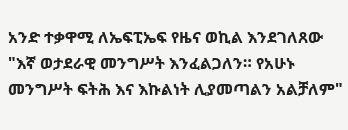አንድ ተቃዋሚ ለኤፍፒኤፍ የዜና ወኪል እንደገለጸው "እኛ ወታደራዊ መንግሥት እንፈልጋለን። የአሁኑ መንግሥት ፍትሕ እና እኩልነት ሊያመጣልን አልቻለም"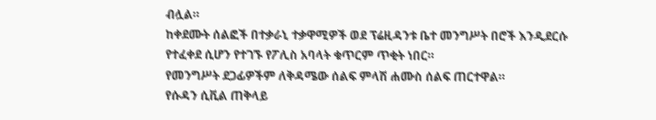ብሏል።
ከቀደሙት ሰልፎች በተቃራኒ ተቃዋሚዎች ወደ ፕሬዚዳንቱ ቤተ መንግሥት በሮች እንዲደርሱ የተፈቀደ ሲሆን የተገኙ የፖሊስ አባላት ቁጥርም ጥቂት ነበር።
የመንግሥት ደጋፊዎችም ለቅዳሜው ሰልፍ ምላሽ ሐሙስ ሰልፍ ጠርተዋል።
የሱዳን ሲቪል ጠቅላይ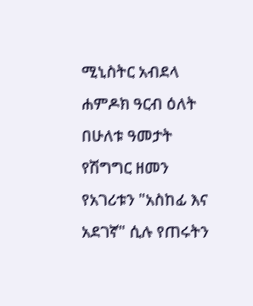ሚኒስትር አብደላ ሐምዶክ ዓርብ ዕለት በሁለቱ ዓመታት የሽግግር ዘመን የአገሪቱን "አስከፊ እና አደገኛ" ሲሉ የጠሩትን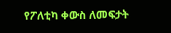የፖለቲካ ቀውስ ለመፍታት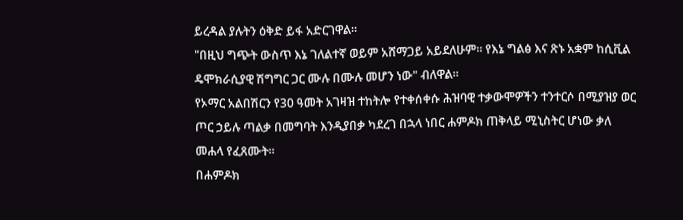ይረዳል ያሉትን ዕቅድ ይፋ አድርገዋል።
"በዚህ ግጭት ውስጥ እኔ ገለልተኛ ወይም አሸማጋይ አይደለሁም። የእኔ ግልፅ እና ጽኑ አቋም ከሲቪል ዴሞክራሲያዊ ሽግግር ጋር ሙሉ በሙሉ መሆን ነው" ብለዋል።
የኦማር አልበሽርን የ30 ዓመት አገዛዝ ተከትሎ የተቀሰቀሱ ሕዝባዊ ተቃውሞዎችን ተንተርሶ በሚያዝያ ወር ጦር ኃይሉ ጣልቃ በመግባት እንዲያበቃ ካደረገ በኋላ ነበር ሐምዶክ ጠቅላይ ሚኒስትር ሆነው ቃለ መሐላ የፈጸሙት።
በሐምዶክ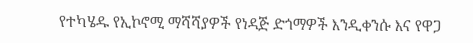የተካሄዱ የኢኮኖሚ ማሻሻያዎች የነዳጅ ድጎማዎች እንዲቀንሱ እና የዋጋ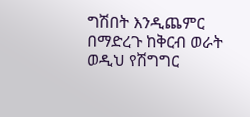ግሽበት እንዲጨምር በማድረጉ ከቅርብ ወራት ወዲህ የሽግግር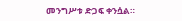መንግሥቱ ድጋፍ ቀንሷል።